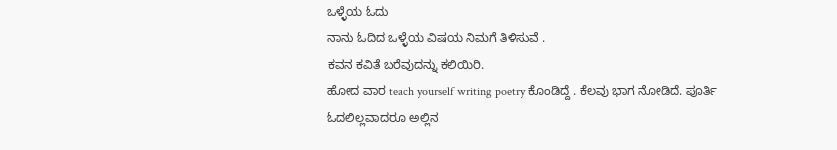ಒಳ್ಳೆಯ ಓದು
ನಾನು ಓದಿದ ಒಳ್ಳೆಯ ವಿಷಯ ನಿಮಗೆ ತಿಳಿಸುವೆ .
ಕವನ ಕವಿತೆ ಬರೆವುದನ್ನು ಕಲಿಯಿರಿ.
ಹೋದ ವಾರ teach yourself writing poetry ಕೊಂಡಿದ್ದೆ . ಕೆಲವು ಭಾಗ ನೋಡಿದೆ. ಪೂರ್ತಿ ಓದಲಿಲ್ಲವಾದರೂ ಅಲ್ಲಿನ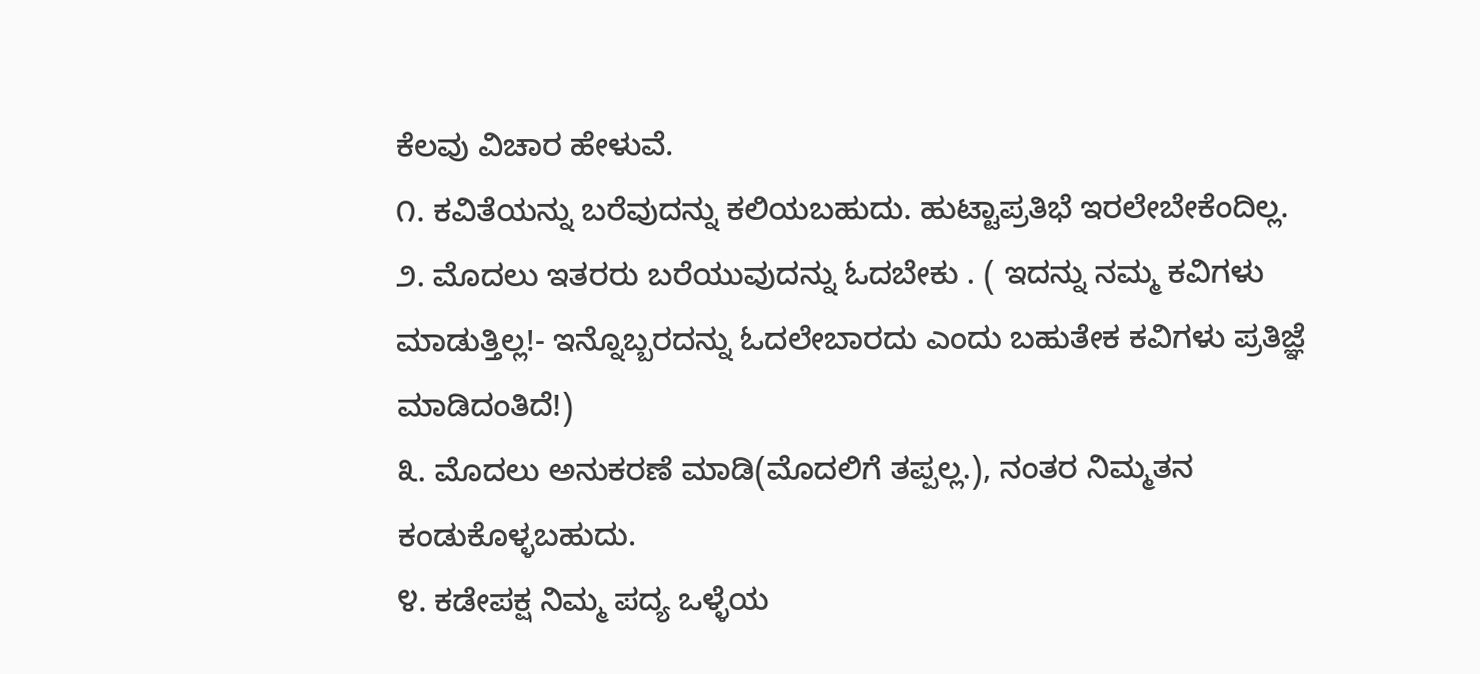ಕೆಲವು ವಿಚಾರ ಹೇಳುವೆ.
೧. ಕವಿತೆಯನ್ನು ಬರೆವುದನ್ನು ಕಲಿಯಬಹುದು. ಹುಟ್ಟಾಪ್ರತಿಭೆ ಇರಲೇಬೇಕೆಂದಿಲ್ಲ.
೨. ಮೊದಲು ಇತರರು ಬರೆಯುವುದನ್ನು ಓದಬೇಕು . ( ಇದನ್ನು ನಮ್ಮ ಕವಿಗಳು ಮಾಡುತ್ತಿಲ್ಲ!- ಇನ್ನೊಬ್ಬರದನ್ನು ಓದಲೇಬಾರದು ಎಂದು ಬಹುತೇಕ ಕವಿಗಳು ಪ್ರತಿಜ್ಞೆ ಮಾಡಿದಂತಿದೆ!)
೩. ಮೊದಲು ಅನುಕರಣೆ ಮಾಡಿ(ಮೊದಲಿಗೆ ತಪ್ಪಲ್ಲ.), ನಂತರ ನಿಮ್ಮತನ ಕಂಡುಕೊಳ್ಳಬಹುದು.
೪. ಕಡೇಪಕ್ಷ ನಿಮ್ಮ ಪದ್ಯ ಒಳ್ಳೆಯ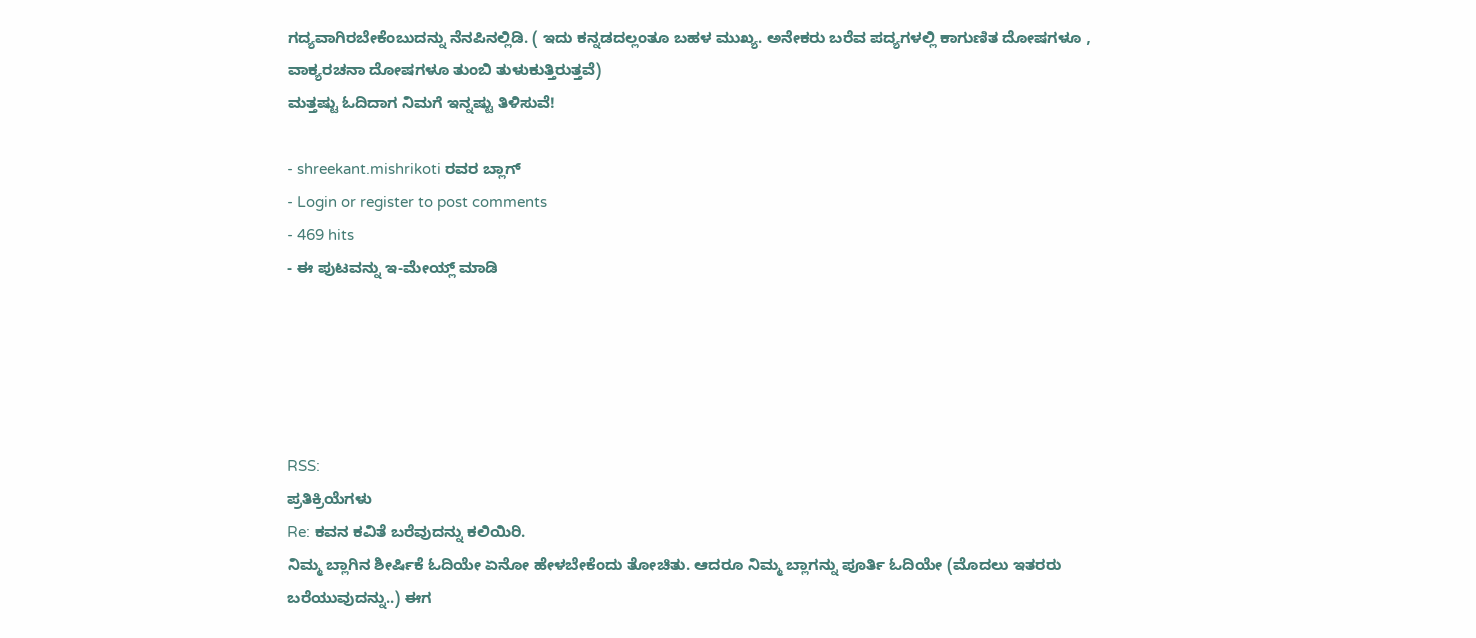ಗದ್ಯವಾಗಿರಬೇಕೆಂಬುದನ್ನು ನೆನಪಿನಲ್ಲಿಡಿ. ( ಇದು ಕನ್ನಡದಲ್ಲಂತೂ ಬಹಳ ಮುಖ್ಯ. ಅನೇಕರು ಬರೆವ ಪದ್ಯಗಳಲ್ಲಿ ಕಾಗುಣಿತ ದೋಷಗಳೂ , ವಾಕ್ಯರಚನಾ ದೋಷಗಳೂ ತುಂಬಿ ತುಳುಕುತ್ತಿರುತ್ತವೆ)
ಮತ್ತಷ್ಟು ಓದಿದಾಗ ನಿಮಗೆ ಇನ್ನಷ್ಟು ತಿಳಿಸುವೆ!

- shreekant.mishrikoti ರವರ ಬ್ಲಾಗ್
- Login or register to post comments
- 469 hits
- ಈ ಪುಟವನ್ನು ಇ-ಮೇಯ್ಲ್ ಮಾಡಿ





RSS:
ಪ್ರತಿಕ್ರಿಯೆಗಳು
Re: ಕವನ ಕವಿತೆ ಬರೆವುದನ್ನು ಕಲಿಯಿರಿ.
ನಿಮ್ಮ ಬ್ಲಾಗಿನ ಶೀರ್ಷಿಕೆ ಓದಿಯೇ ಏನೋ ಹೇಳಬೇಕೆಂದು ತೋಚಿತು. ಆದರೂ ನಿಮ್ಮ ಬ್ಲಾಗನ್ನು ಪೂರ್ತಿ ಓದಿಯೇ (ಮೊದಲು ಇತರರು ಬರೆಯುವುದನ್ನು..) ಈಗ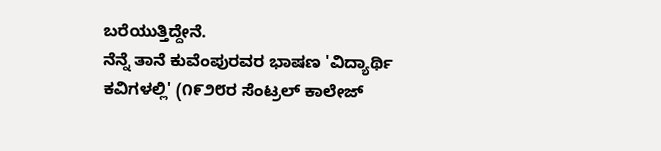ಬರೆಯುತ್ತಿದ್ದೇನೆ.
ನೆನ್ನೆ ತಾನೆ ಕುವೆಂಪುರವರ ಭಾಷಣ 'ವಿದ್ಯಾರ್ಥಿ ಕವಿಗಳಲ್ಲಿ' (೧೯೨೮ರ ಸೆಂಟ್ರಲ್ ಕಾಲೇಜ್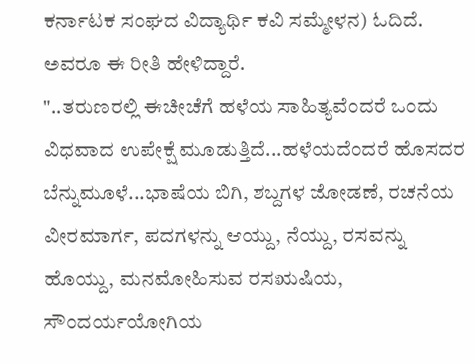ಕರ್ನಾಟಕ ಸಂಘದ ವಿದ್ಯಾರ್ಥಿ ಕವಿ ಸಮ್ಮೇಳನ) ಓದಿದೆ. ಅವರೂ ಈ ರೀತಿ ಹೇಳಿದ್ದಾರೆ.
"..ತರುಣರಲ್ಲಿ ಈಚೀಚೆಗೆ ಹಳೆಯ ಸಾಹಿತ್ಯವೆಂದರೆ ಒಂದು ವಿಧವಾದ ಉಪೇಕ್ಷೆ ಮೂಡುತ್ತಿದೆ...ಹಳೆಯದೆಂದರೆ ಹೊಸದರ ಬೆನ್ನುಮೂಳೆ...ಭಾಷೆಯ ಬಿಗಿ, ಶಬ್ದಗಳ ಜೋಡಣೆ, ರಚನೆಯ ವೀರಮಾರ್ಗ, ಪದಗಳನ್ನು ಆಯ್ದು, ನೆಯ್ದು, ರಸವನ್ನು ಹೊಯ್ದು, ಮನಮೋಹಿಸುವ ರಸಋಷಿಯ, ಸೌಂದರ್ಯಯೋಗಿಯ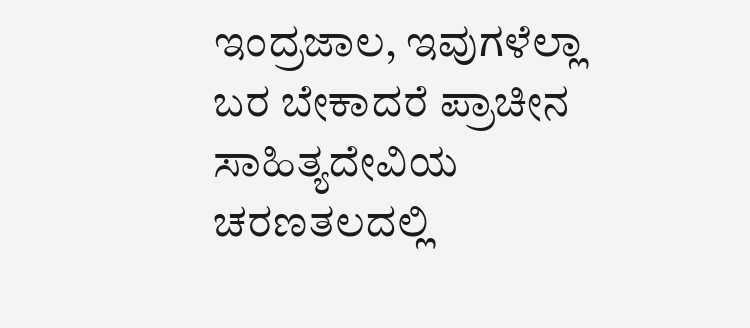ಇಂದ್ರಜಾಲ, ಇವುಗಳೆಲ್ಲಾ ಬರ ಬೇಕಾದರೆ ಪ್ರಾಚೀನ ಸಾಹಿತ್ಯದೇವಿಯ ಚರಣತಲದಲ್ಲಿ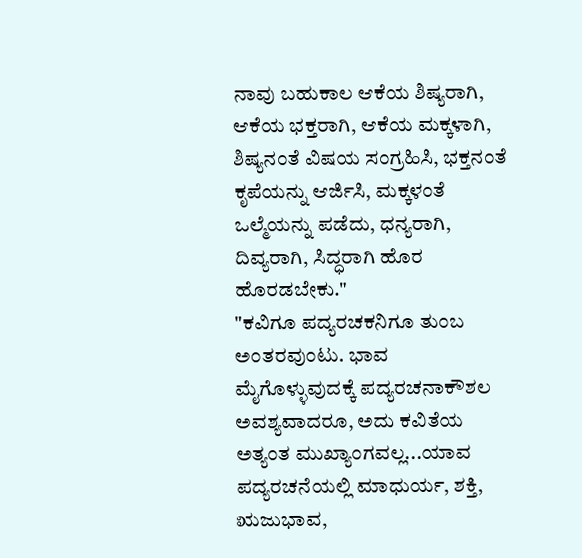ನಾವು ಬಹುಕಾಲ ಆಕೆಯ ಶಿಷ್ಯರಾಗಿ, ಆಕೆಯ ಭಕ್ತರಾಗಿ, ಆಕೆಯ ಮಕ್ಕಳಾಗಿ, ಶಿಷ್ಯನಂತೆ ವಿಷಯ ಸಂಗ್ರಹಿಸಿ, ಭಕ್ತನಂತೆ ಕೃಪೆಯನ್ನು ಆರ್ಜಿಸಿ, ಮಕ್ಕಳಂತೆ ಒಲ್ಮೆಯನ್ನು ಪಡೆದು, ಧನ್ಯರಾಗಿ, ದಿವ್ಯರಾಗಿ, ಸಿದ್ಧರಾಗಿ ಹೊರ ಹೊರಡಬೇಕು."
"ಕವಿಗೂ ಪದ್ಯರಚಕನಿಗೂ ತುಂಬ ಅಂತರವುಂಟು. ಭಾವ ಮೈಗೊಳ್ಳುವುದಕ್ಕೆ ಪದ್ಯರಚನಾಕೌಶಲ ಅವಶ್ಯವಾದರೂ, ಅದು ಕವಿತೆಯ ಅತ್ಯಂತ ಮುಖ್ಯಾಂಗವಲ್ಲ...ಯಾವ ಪದ್ಯರಚನೆಯಲ್ಲಿ ಮಾಧುರ್ಯ, ಶಕ್ತಿ, ಋಜುಭಾವ,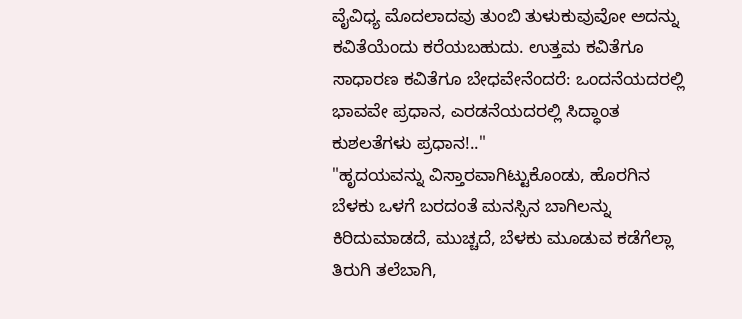ವೈವಿಧ್ಯ ಮೊದಲಾದವು ತುಂಬಿ ತುಳುಕುವುವೋ ಅದನ್ನು ಕವಿತೆಯೆಂದು ಕರೆಯಬಹುದು. ಉತ್ತಮ ಕವಿತೆಗೂ ಸಾಧಾರಣ ಕವಿತೆಗೂ ಬೇಧವೇನೆಂದರೆ: ಒಂದನೆಯದರಲ್ಲಿ ಭಾವವೇ ಪ್ರಧಾನ, ಎರಡನೆಯದರಲ್ಲಿ ಸಿದ್ಧಾಂತ ಕುಶಲತೆಗಳು ಪ್ರಧಾನ!.."
"ಹೃದಯವನ್ನು ವಿಸ್ತಾರವಾಗಿಟ್ಟುಕೊಂಡು, ಹೊರಗಿನ ಬೆಳಕು ಒಳಗೆ ಬರದಂತೆ ಮನಸ್ಸಿನ ಬಾಗಿಲನ್ನು ಕಿರಿದುಮಾಡದೆ, ಮುಚ್ಚದೆ, ಬೆಳಕು ಮೂಡುವ ಕಡೆಗೆಲ್ಲಾ ತಿರುಗಿ ತಲೆಬಾಗಿ,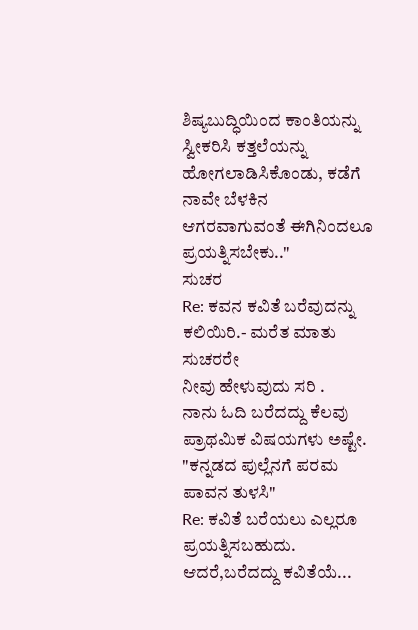ಶಿಷ್ಯಬುದ್ಧಿಯಿಂದ ಕಾಂತಿಯನ್ನು ಸ್ವೀಕರಿಸಿ ಕತ್ತಲೆಯನ್ನು ಹೋಗಲಾಡಿಸಿಕೊಂಡು, ಕಡೆಗೆ ನಾವೇ ಬೆಳಕಿನ ಆಗರವಾಗುವಂತೆ ಈಗಿನಿಂದಲೂ ಪ್ರಯತ್ನಿಸಬೇಕು.."
ಸುಚರ
Re: ಕವನ ಕವಿತೆ ಬರೆವುದನ್ನು ಕಲಿಯಿರಿ.- ಮರೆತ ಮಾತು
ಸುಚರರೇ
ನೀವು ಹೇಳುವುದು ಸರಿ .
ನಾನು ಓದಿ ಬರೆದದ್ದು ಕೆಲವು ಪ್ರಾಥಮಿಕ ವಿಷಯಗಳು ಅಷ್ಟೇ.
"ಕನ್ನಡದ ಪುಲ್ಲೆನಗೆ ಪರಮ ಪಾವನ ತುಳಸಿ"
Re: ಕವಿತೆ ಬರೆಯಲು ಎಲ್ಲರೂ ಪ್ರಯತ್ನಿಸಬಹುದು. ಆದರೆ,ಬರೆದದ್ದು ಕವಿತೆಯೆ...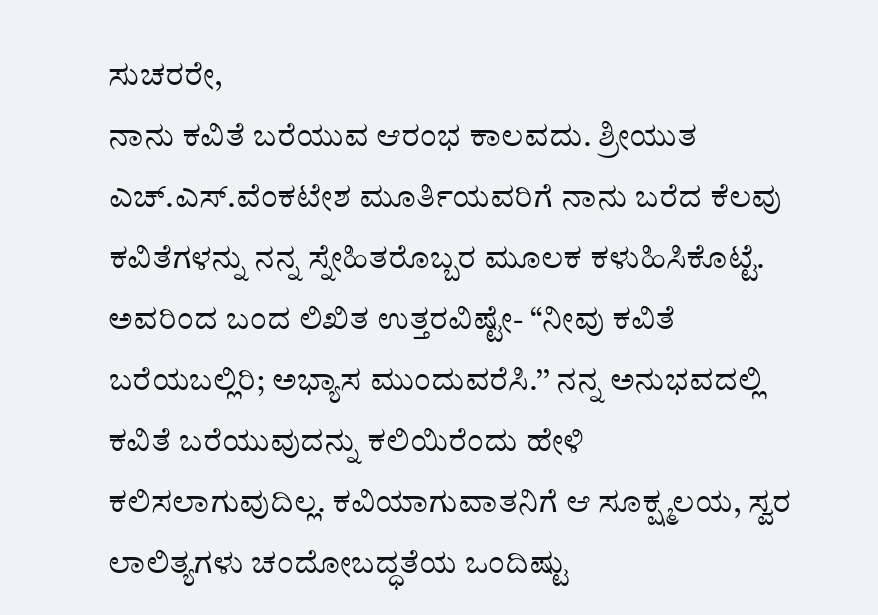ಸುಚರರೇ,
ನಾನು ಕವಿತೆ ಬರೆಯುವ ಆರಂಭ ಕಾಲವದು. ಶ್ರೀಯುತ ಎಚ್.ಎಸ್.ವೆಂಕಟೇಶ ಮೂರ್ತಿಯವರಿಗೆ ನಾನು ಬರೆದ ಕೆಲವು ಕವಿತೆಗಳನ್ನು ನನ್ನ ಸ್ನೇಹಿತರೊಬ್ಬರ ಮೂಲಕ ಕಳುಹಿಸಿಕೊಟ್ಟೆ. ಅವರಿಂದ ಬಂದ ಲಿಖಿತ ಉತ್ತರವಿಷ್ಟೇ- “ನೀವು ಕವಿತೆ ಬರೆಯಬಲ್ಲಿರಿ; ಅಭ್ಯಾಸ ಮುಂದುವರೆಸಿ.’’ ನನ್ನ ಅನುಭವದಲ್ಲಿ ಕವಿತೆ ಬರೆಯುವುದನ್ನು ಕಲಿಯಿರೆಂದು ಹೇಳಿ ಕಲಿಸಲಾಗುವುದಿಲ್ಲ. ಕವಿಯಾಗುವಾತನಿಗೆ ಆ ಸೂಕ್ಷ್ಮಲಯ, ಸ್ವರ ಲಾಲಿತ್ಯಗಳು ಚಂದೋಬದ್ಧತೆಯ ಒಂದಿಷ್ಟು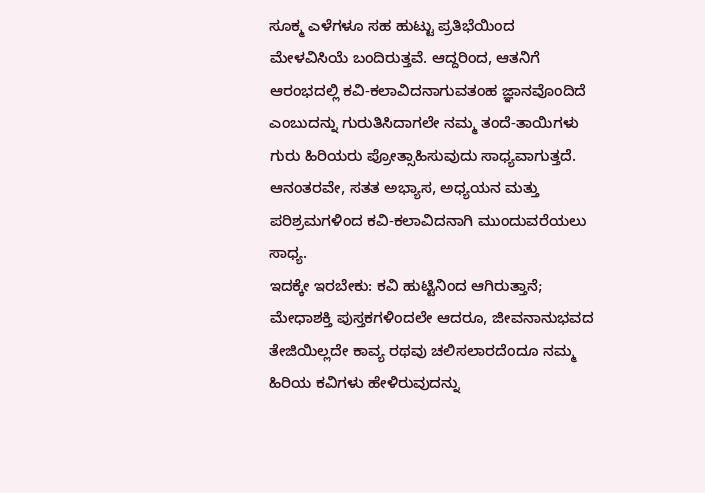ಸೂಕ್ಮ ಎಳೆಗಳೂ ಸಹ ಹುಟ್ಟು ಪ್ರತಿಭೆಯಿಂದ ಮೇಳವಿಸಿಯೆ ಬಂದಿರುತ್ತವೆ. ಆದ್ದರಿಂದ, ಆತನಿಗೆ ಆರಂಭದಲ್ಲಿ ಕವಿ-ಕಲಾವಿದನಾಗುವತಂಹ ಜ್ಞಾನವೊಂದಿದೆ ಎಂಬುದನ್ನು ಗುರುತಿಸಿದಾಗಲೇ ನಮ್ಮ ತಂದೆ-ತಾಯಿಗಳು ಗುರು ಹಿರಿಯರು ಪ್ರೋತ್ಸಾಹಿಸುವುದು ಸಾಧ್ಯವಾಗುತ್ತದೆ. ಆನಂತರವೇ, ಸತತ ಅಭ್ಯಾಸ, ಅಧ್ಯಯನ ಮತ್ತು ಪರಿಶ್ರಮಗಳಿಂದ ಕವಿ-ಕಲಾವಿದನಾಗಿ ಮುಂದುವರೆಯಲು ಸಾಧ್ಯ.
ಇದಕ್ಕೇ ಇರಬೇಕು: ಕವಿ ಹುಟ್ಟಿನಿಂದ ಆಗಿರುತ್ತಾನೆ; ಮೇಧಾಶಕ್ತಿ ಪುಸ್ತಕಗಳಿಂದಲೇ ಆದರೂ, ಜೀವನಾನುಭವದ ತೇಜಿಯಿಲ್ಲದೇ ಕಾವ್ಯ ರಥವು ಚಲಿಸಲಾರದೆಂದೂ ನಮ್ಮ ಹಿರಿಯ ಕವಿಗಳು ಹೇಳಿರುವುದನ್ನು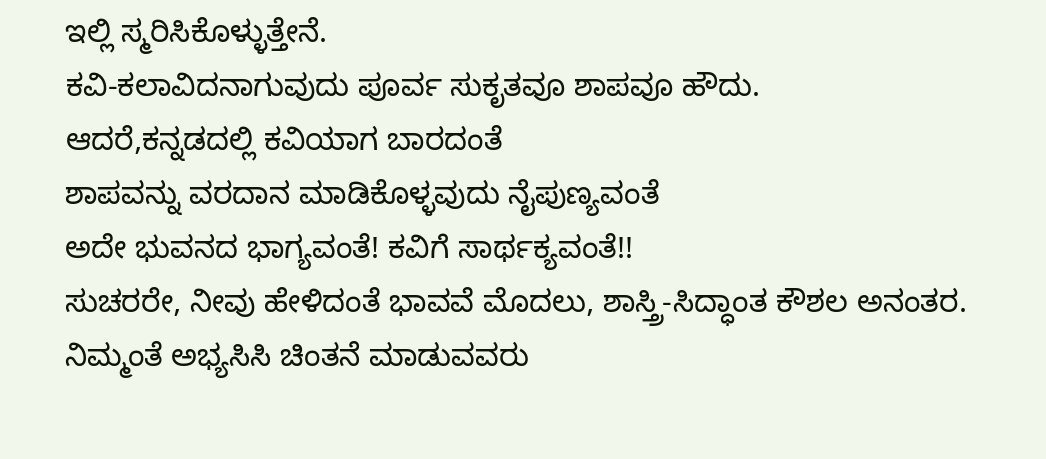ಇಲ್ಲಿ ಸ್ಮರಿಸಿಕೊಳ್ಳುತ್ತೇನೆ.
ಕವಿ-ಕಲಾವಿದನಾಗುವುದು ಪೂರ್ವ ಸುಕೃತವೂ ಶಾಪವೂ ಹೌದು.
ಆದರೆ,ಕನ್ನಡದಲ್ಲಿ ಕವಿಯಾಗ ಬಾರದಂತೆ
ಶಾಪವನ್ನು ವರದಾನ ಮಾಡಿಕೊಳ್ಳವುದು ನೈಪುಣ್ಯವಂತೆ
ಅದೇ ಭುವನದ ಭಾಗ್ಯವಂತೆ! ಕವಿಗೆ ಸಾರ್ಥಕ್ಯವಂತೆ!!
ಸುಚರರೇ, ನೀವು ಹೇಳಿದಂತೆ ಭಾವವೆ ಮೊದಲು, ಶಾಸ್ತ್ರಿ-ಸಿದ್ಧಾಂತ ಕೌಶಲ ಅನಂತರ.
ನಿಮ್ಮಂತೆ ಅಭ್ಯಸಿಸಿ ಚಿಂತನೆ ಮಾಡುವವರು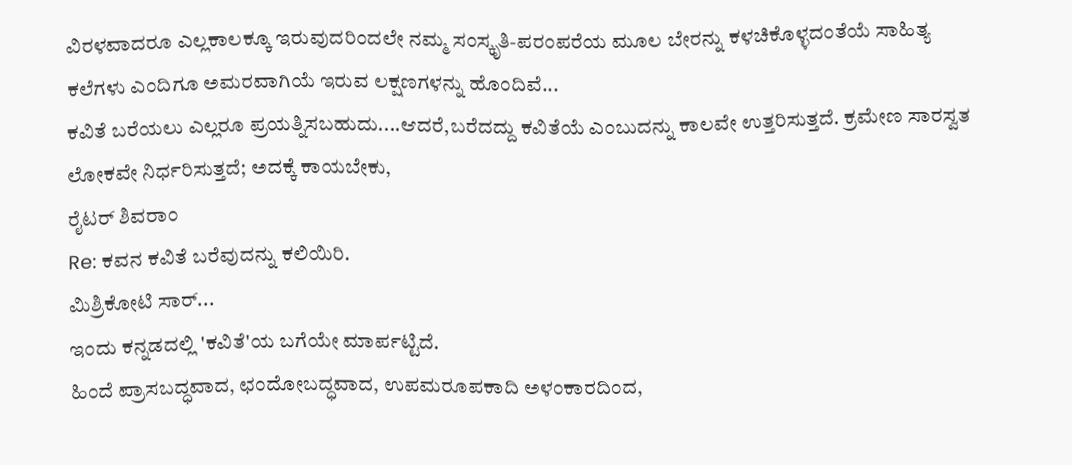ವಿರಳವಾದರೂ ಎಲ್ಲಕಾಲಕ್ಕೂ ಇರುವುದರಿಂದಲೇ ನಮ್ಮ ಸಂಸ್ಕೃತಿ-ಪರಂಪರೆಯ ಮೂಲ ಬೇರನ್ನು ಕಳಚಿಕೊಳ್ಳದಂತೆಯೆ ಸಾಹಿತ್ಯ ಕಲೆಗಳು ಎಂದಿಗೂ ಅಮರವಾಗಿಯೆ ಇರುವ ಲಕ್ಷಣಗಳನ್ನು ಹೊಂದಿವೆ...
ಕವಿತೆ ಬರೆಯಲು ಎಲ್ಲರೂ ಪ್ರಯತ್ನಿಸಬಹುದು....ಆದರೆ,ಬರೆದದ್ದು ಕವಿತೆಯೆ ಎಂಬುದನ್ನು ಕಾಲವೇ ಉತ್ತರಿಸುತ್ತದೆ. ಕ್ರಮೇಣ ಸಾರಸ್ವತ ಲೋಕವೇ ನಿರ್ಧರಿಸುತ್ತದೆ; ಅದಕ್ಕೆ ಕಾಯಬೇಕು,
ರೈಟರ್ ಶಿವರಾಂ
Re: ಕವನ ಕವಿತೆ ಬರೆವುದನ್ನು ಕಲಿಯಿರಿ.
ಮಿಶ್ರಿಕೋಟಿ ಸಾರ್...
ಇಂದು ಕನ್ನಡದಲ್ಲಿ 'ಕವಿತೆ'ಯ ಬಗೆಯೇ ಮಾರ್ಪಟ್ಟಿದೆ.
ಹಿಂದೆ ಪ್ರಾಸಬದ್ಧವಾದ, ಛಂದೋಬದ್ಧವಾದ, ಉಪಮರೂಪಕಾದಿ ಅಳಂಕಾರದಿಂದ,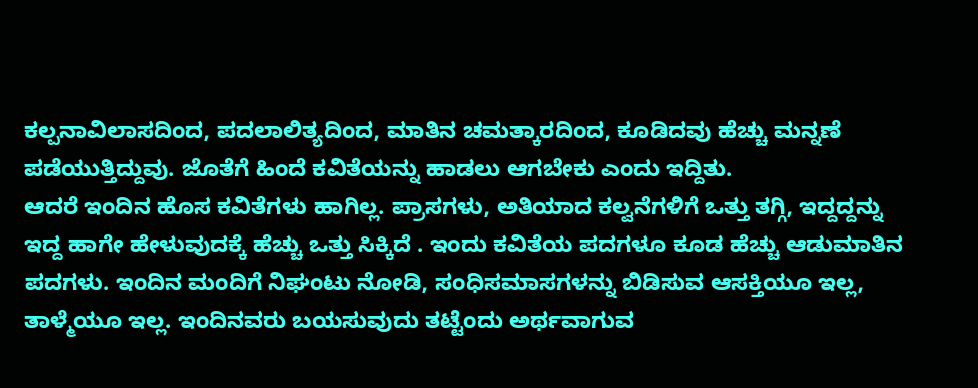ಕಲ್ಪನಾವಿಲಾಸದಿಂದ, ಪದಲಾಲಿತ್ಯದಿಂದ, ಮಾತಿನ ಚಮತ್ಕಾರದಿಂದ, ಕೂಡಿದವು ಹೆಚ್ಚು ಮನ್ನಣೆ ಪಡೆಯುತ್ತಿದ್ದುವು. ಜೊತೆಗೆ ಹಿಂದೆ ಕವಿತೆಯನ್ನು ಹಾಡಲು ಆಗಬೇಕು ಎಂದು ಇದ್ದಿತು.
ಆದರೆ ಇಂದಿನ ಹೊಸ ಕವಿತೆಗಳು ಹಾಗಿಲ್ಲ. ಪ್ರಾಸಗಳು, ಅತಿಯಾದ ಕಲ್ವನೆಗಳಿಗೆ ಒತ್ತು ತಗ್ಗಿ, ಇದ್ದದ್ದನ್ನು ಇದ್ದ ಹಾಗೇ ಹೇಳುವುದಕ್ಕೆ ಹೆಚ್ಚು ಒತ್ತು ಸಿಕ್ಕಿದೆ . ಇಂದು ಕವಿತೆಯ ಪದಗಳೂ ಕೂಡ ಹೆಚ್ಚು ಆಡುಮಾತಿನ ಪದಗಳು. ಇಂದಿನ ಮಂದಿಗೆ ನಿಘಂಟು ನೋಡಿ, ಸಂಧಿಸಮಾಸಗಳನ್ನು ಬಿಡಿಸುವ ಆಸಕ್ತಿಯೂ ಇಲ್ಲ, ತಾಳ್ಮೆಯೂ ಇಲ್ಲ. ಇಂದಿನವರು ಬಯಸುವುದು ತಟ್ಟೆಂದು ಅರ್ಥವಾಗುವ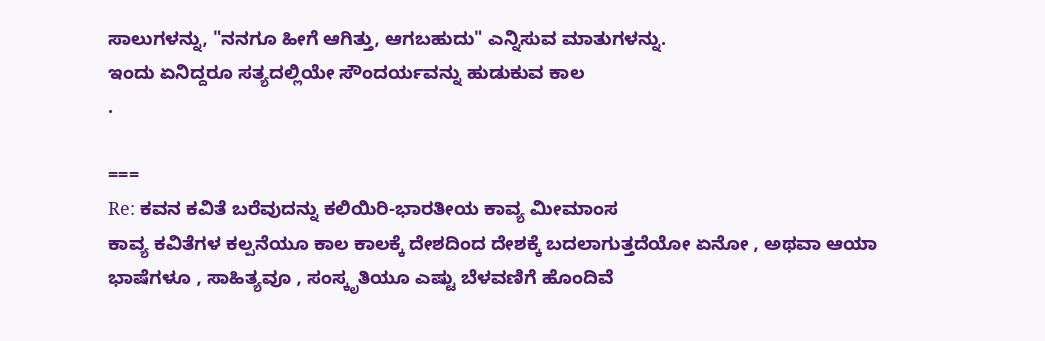ಸಾಲುಗಳನ್ನು, "ನನಗೂ ಹೀಗೆ ಆಗಿತ್ತು, ಆಗಬಹುದು" ಎನ್ನಿಸುವ ಮಾತುಗಳನ್ನು.
ಇಂದು ಏನಿದ್ದರೂ ಸತ್ಯದಲ್ಲಿಯೇ ಸೌಂದರ್ಯವನ್ನು ಹುಡುಕುವ ಕಾಲ
.

===
Re: ಕವನ ಕವಿತೆ ಬರೆವುದನ್ನು ಕಲಿಯಿರಿ-ಭಾರತೀಯ ಕಾವ್ಯ ಮೀಮಾಂಸ
ಕಾವ್ಯ ಕವಿತೆಗಳ ಕಲ್ಪನೆಯೂ ಕಾಲ ಕಾಲಕ್ಕೆ ದೇಶದಿಂದ ದೇಶಕ್ಕೆ ಬದಲಾಗುತ್ತದೆಯೋ ಏನೋ , ಅಥವಾ ಆಯಾ ಭಾಷೆಗಳೂ , ಸಾಹಿತ್ಯವೂ , ಸಂಸ್ಕೃತಿಯೂ ಎಷ್ಟು ಬೆಳವಣಿಗೆ ಹೊಂದಿವೆ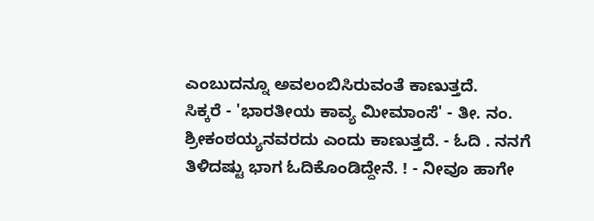ಎಂಬುದನ್ನೂ ಅವಲಂಬಿಸಿರುವಂತೆ ಕಾಣುತ್ತದೆ.
ಸಿಕ್ಕರೆ - 'ಭಾರತೀಯ ಕಾವ್ಯ ಮೀಮಾಂಸೆ' - ತೀ. ನಂ. ಶ್ರೀಕಂಠಯ್ಯನವರದು ಎಂದು ಕಾಣುತ್ತದೆ. - ಓದಿ . ನನಗೆ ತಿಳಿದಷ್ಟು ಭಾಗ ಓದಿಕೊಂಡಿದ್ದೇನೆ. ! - ನೀವೂ ಹಾಗೇ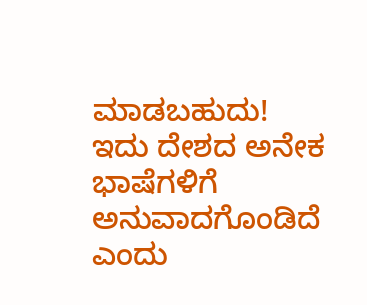ಮಾಡಬಹುದು!
ಇದು ದೇಶದ ಅನೇಕ ಭಾಷೆಗಳಿಗೆ ಅನುವಾದಗೊಂಡಿದೆ ಎಂದು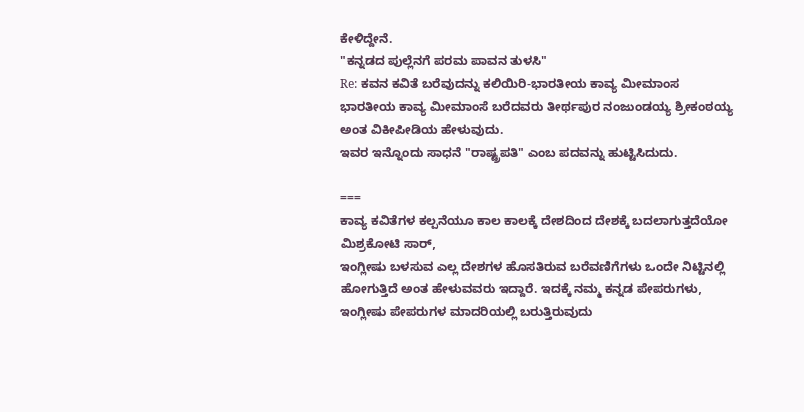ಕೇಳಿದ್ದೇನೆ.
"ಕನ್ನಡದ ಪುಲ್ಲೆನಗೆ ಪರಮ ಪಾವನ ತುಳಸಿ"
Re: ಕವನ ಕವಿತೆ ಬರೆವುದನ್ನು ಕಲಿಯಿರಿ-ಭಾರತೀಯ ಕಾವ್ಯ ಮೀಮಾಂಸ
ಭಾರತೀಯ ಕಾವ್ಯ ಮೀಮಾಂಸೆ ಬರೆದವರು ತೀರ್ಥಪುರ ನಂಜುಂಡಯ್ಯ ಶ್ರೀಕಂಠಯ್ಯ ಅಂತ ವಿಕೀಪೀಡಿಯ ಹೇಳುವುದು.
ಇವರ ಇನ್ನೊಂದು ಸಾಧನೆ "ರಾಷ್ಟ್ರಪತಿ" ಎಂಬ ಪದವನ್ನು ಹುಟ್ಟಿಸಿದುದು.

===
ಕಾವ್ಯ ಕವಿತೆಗಳ ಕಲ್ಪನೆಯೂ ಕಾಲ ಕಾಲಕ್ಕೆ ದೇಶದಿಂದ ದೇಶಕ್ಕೆ ಬದಲಾಗುತ್ತದೆಯೋ
ಮಿಶ್ರಕೋಟಿ ಸಾರ್,
ಇಂಗ್ಲೀಷು ಬಳಸುವ ಎಲ್ಲ ದೇಶಗಳ ಹೊಸತಿರುವ ಬರೆವಣಿಗೆಗಳು ಒಂದೇ ನಿಟ್ಟಿನಲ್ಲಿ ಹೋಗುತ್ತಿದೆ ಅಂತ ಹೇಳುವವರು ಇದ್ದಾರೆ. ಇದಕ್ಕೆ ನಮ್ಮ ಕನ್ನಡ ಪೇಪರುಗಳು, ಇಂಗ್ಲೀಷು ಪೇಪರುಗಳ ಮಾದರಿಯಲ್ಲಿ ಬರುತ್ತಿರುವುದು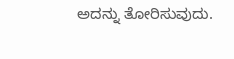ಅದನ್ನು ತೋರಿಸುವುದು.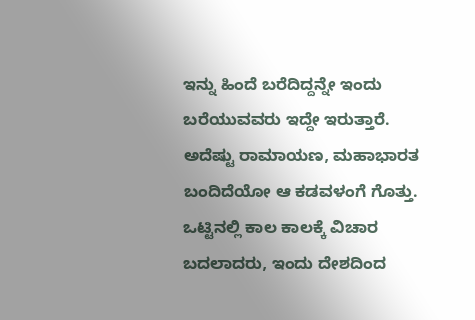ಇನ್ನು ಹಿಂದೆ ಬರೆದಿದ್ದನ್ನೇ ಇಂದು ಬರೆಯುವವರು ಇದ್ದೇ ಇರುತ್ತಾರೆ. ಅದೆಷ್ಟು ರಾಮಾಯಣ, ಮಹಾಭಾರತ ಬಂದಿದೆಯೋ ಆ ಕಡವಳಂಗೆ ಗೊತ್ತು.
ಒಟ್ಟಿನಲ್ಲಿ ಕಾಲ ಕಾಲಕ್ಕೆ ವಿಚಾರ ಬದಲಾದರು, ಇಂದು ದೇಶದಿಂದ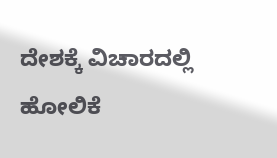ದೇಶಕ್ಕೆ ವಿಚಾರದಲ್ಲಿ ಹೋಲಿಕೆ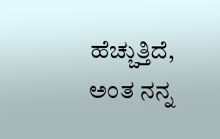ಹೆಚ್ಚುತ್ತಿದೆ, ಅಂತ ನನ್ನ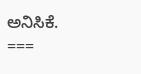ಅನಿಸಿಕೆ.
===